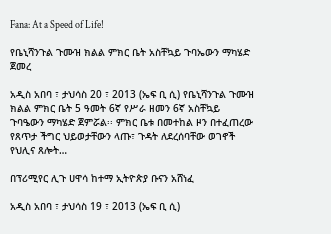Fana: At a Speed of Life!

የቤኒሻንጉል ጉሙዝ ክልል ምክር ቤት አስቸኳይ ጉባኤውን ማካሄድ ጀመረ

አዲስ አበባ ፣ ታህሳስ 20 ፣ 2013 (ኤፍ ቢ ሲ) የቤኒሻንጉል ጉሙዝ ክልል ምክር ቤት 5 ዓመት 6ኛ የሥራ ዘመን 6ኛ አስቸኳይ ጉባዔውን ማካሄድ ጀምሯል፡፡ ምክር ቤቱ በመተከል ዞን በተፈጠረው የጸጥታ ችግር ህይወታቸውን ላጡ፣ ጉዳት ለደረሰባቸው ወገኖች የህሊና ጸሎት…

በፕሪሚየር ሊጉ ሀዋሳ ከተማ ኢትዮጵያ ቡናን አሸነፈ

አዲስ አበባ ፣ ታህሳስ 19 ፣ 2013 (ኤፍ ቢ ሲ)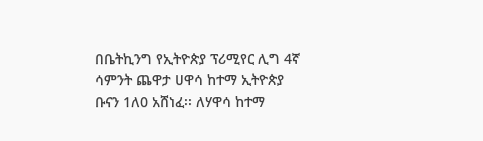በቤትኪንግ የኢትዮጵያ ፕሪሚየር ሊግ 4ኛ ሳምንት ጨዋታ ሀዋሳ ከተማ ኢትዮጵያ ቡናን 1ለ0 አሸነፈ፡፡ ለሃዋሳ ከተማ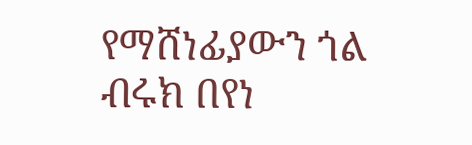የማሸነፊያውን ጎል ብሩክ በየነ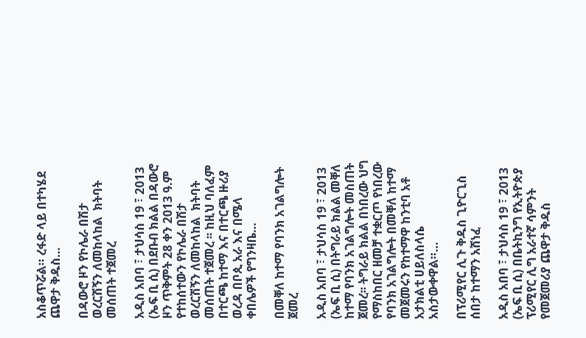አስቆጥሯል። ረፋድ ላይ በተካሄደ ጨዋታ ቅዱስ…

በዳውሮ ዞን የኮሌራ በሽታ ወረርሽኝን ለመከላከል  ክትባት መሰጠት ተጀመረ

አዲስ አበባ ፣ ታህሳስ 19 ፣ 2013 (ኤፍ ቢ ሲ) በደቡብ ክልል በዳውሮ ዞን ጥቅምት 28 ቀን 2013 ዓ.ም   የተከሰተውን የኮሌራ በሽታ ወረርሽኝን ለመከላከል  ክትባት መሰጠት ተጀመረ ፡፡ ከዚህ ባለፈም በተርጫ ከተማ እና በተርጫ ዙሪያ  ወረዳ በቦጲ አራ እና በሜላ ቀበሌዎች የግንዛቤ…

በመቐለ ከተማ የባንክ አገልግሎት ጀመረ

አዲስ አበባ ፣ ታህሳስ 19 ፣ 2013 (ኤፍ ቢ ሲ) በትግራይ ክልል መቐለ ከተማ የባንክ አገልግሎት መስጠት ጀመረ፡፡ ትግራይ ክልል በነበረው ህግ የማስከበር ዘመቻ ተቋርጦ የነበረው የባንክ አገልግሎት በመቐለ ከተማ መጀመሩን የከተማዋ ከንቲባ አቶ አታክልቲ ሀይለስላሴ አስታውቀዋል።…

በፕሪሚየር ሊጉ ቅዱስ ጊዮርጊስ ሰበታ ከተማን አሸነፈ

አዲስ አበባ ፣ ታህሳስ 19 ፣ 2013 (ኤፍ ቢ ሲ) በቤትኪንግ የኢትዮጵያ ፕሪሚየር ሊግ አራተኛ ሳምንት የመጀመሪያ ጨዋታ ቅዱስ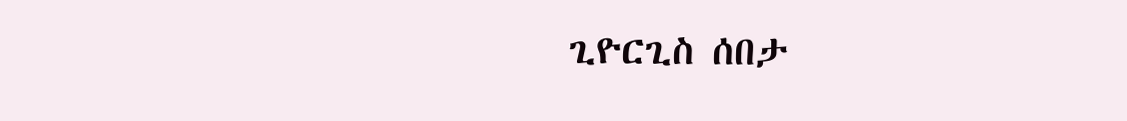ጊዮርጊስ ሰበታ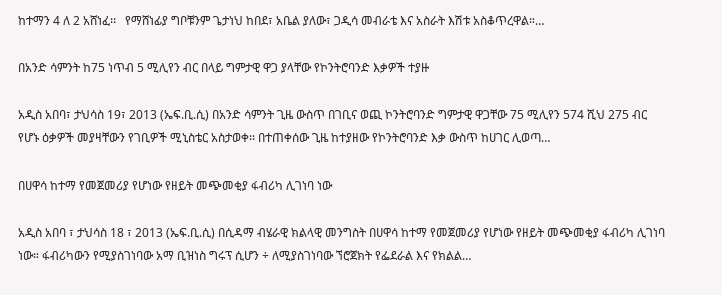ከተማን 4 ለ 2 አሸነፈ፡፡   የማሸነፊያ ግቦቹንም ጌታነህ ከበደ፣ አቤል ያለው፣ ጋዲሳ መብራቴ እና አስራት እሽቱ አስቆጥረዋል።…

በአንድ ሳምንት ከ75 ነጥብ 5 ሚሊየን ብር በላይ ግምታዊ ዋጋ ያላቸው የኮንትሮባንድ እቃዎች ተያዙ

አዲስ አበባ፣ ታህሳስ 19፣ 2013 (ኤፍ.ቢ.ሲ) በአንድ ሳምንት ጊዜ ውስጥ በገቢና ወጪ ኮንትሮባንድ ግምታዊ ዋጋቸው 75 ሚሊየን 574 ሺህ 275 ብር የሆኑ ዕቃዎች መያዛቸውን የገቢዎች ሚኒስቴር አስታወቀ፡፡ በተጠቀሰው ጊዜ ከተያዘው የኮንትሮባንድ እቃ ውስጥ ከሀገር ሊወጣ…

በሀዋሳ ከተማ የመጀመሪያ የሆነው የዘይት መጭመቂያ ፋብሪካ ሊገነባ ነው

አዲስ አበባ ፣ ታህሳስ 18 ፣ 2013 (ኤፍ.ቢ.ሲ) በሲዳማ ብሄራዊ ክልላዊ መንግስት በሀዋሳ ከተማ የመጀመሪያ የሆነው የዘይት መጭመቂያ ፋብሪካ ሊገነባ ነው። ፋብሪካውን የሚያስገነባው አማ ቢዝነስ ግሩፕ ሲሆን ÷ ለሚያስገነባው ኘሮጀክት የፌደራል እና የክልል…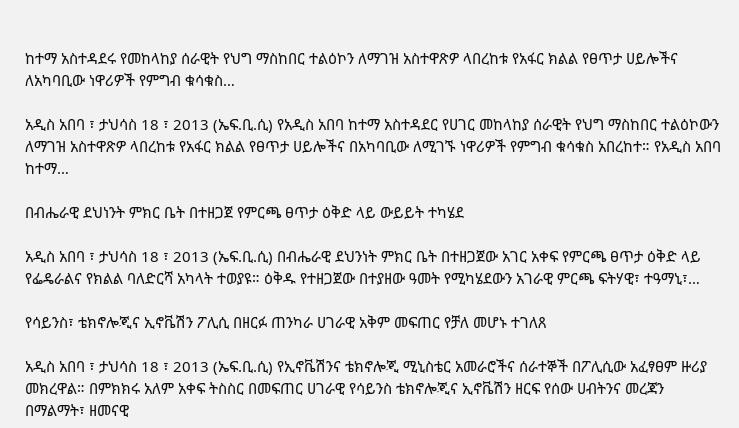ከተማ አስተዳደሩ የመከላከያ ሰራዊት የህግ ማስከበር ተልዕኮን ለማገዝ አስተዋጽዎ ላበረከቱ የአፋር ክልል የፀጥታ ሀይሎችና ለአካባቢው ነዋሪዎች የምግብ ቁሳቁስ…

አዲስ አበባ ፣ ታህሳስ 18 ፣ 2013 (ኤፍ.ቢ.ሲ) የአዲስ አበባ ከተማ አስተዳደር የሀገር መከላከያ ሰራዊት የህግ ማስከበር ተልዕኮውን ለማገዝ አስተዋጽዎ ላበረከቱ የአፋር ክልል የፀጥታ ሀይሎችና በአካባቢው ለሚገኙ ነዋሪዎች የምግብ ቁሳቁስ አበረከተ። የአዲስ አበባ ከተማ…

በብሔራዊ ደህነንት ምክር ቤት በተዘጋጀ የምርጫ ፀጥታ ዕቅድ ላይ ውይይት ተካሄደ

አዲስ አበባ ፣ ታህሳስ 18 ፣ 2013 (ኤፍ.ቢ.ሲ) በብሔራዊ ደህንነት ምክር ቤት በተዘጋጀው አገር አቀፍ የምርጫ ፀጥታ ዕቅድ ላይ የፌዴራልና የክልል ባለድርሻ አካላት ተወያዩ። ዕቅዱ የተዘጋጀው በተያዘው ዓመት የሚካሄደውን አገራዊ ምርጫ ፍትሃዊ፣ ተዓማኒ፣…

የሳይንስ፣ ቴክኖሎጂና ኢኖቬሽን ፖሊሲ በዘርፉ ጠንካራ ሀገራዊ አቅም መፍጠር የቻለ መሆኑ ተገለጸ

አዲስ አበባ ፣ ታህሳስ 18 ፣ 2013 (ኤፍ.ቢ.ሲ) የኢኖቬሽንና ቴክኖሎጂ ሚኒስቴር አመራሮችና ሰራተኞች በፖሊሲው አፈፃፀም ዙሪያ መክረዋል። በምክክሩ አለም አቀፍ ትስስር በመፍጠር ሀገራዊ የሳይንስ ቴክኖሎጂና ኢኖቬሽን ዘርፍ የሰው ሀብትንና መረጃን በማልማት፣ ዘመናዊ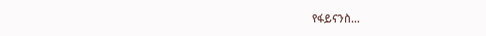የፋይናንስ…